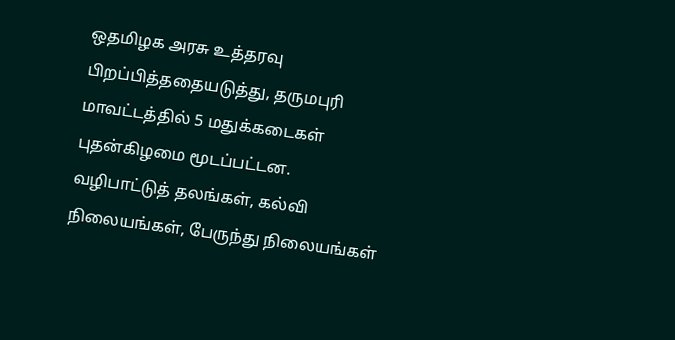ஒதமிழக அரசு உத்தரவு பிறப்பித்ததையடுத்து, தருமபுரி மாவட்டத்தில் 5 மதுக்கடைகள் புதன்கிழமை மூடப்பட்டன.
வழிபாட்டுத் தலங்கள், கல்வி நிலையங்கள், பேருந்து நிலையங்கள்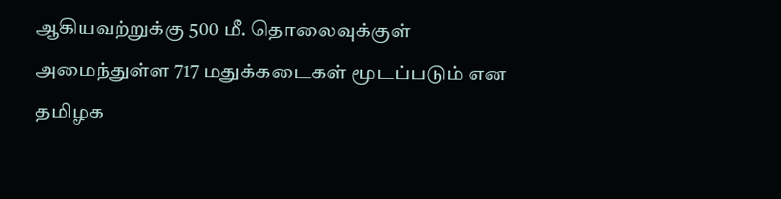ஆகியவற்றுக்கு 500 மீ. தொலைவுக்குள் அமைந்துள்ள 717 மதுக்கடைகள் மூடப்படும் என தமிழக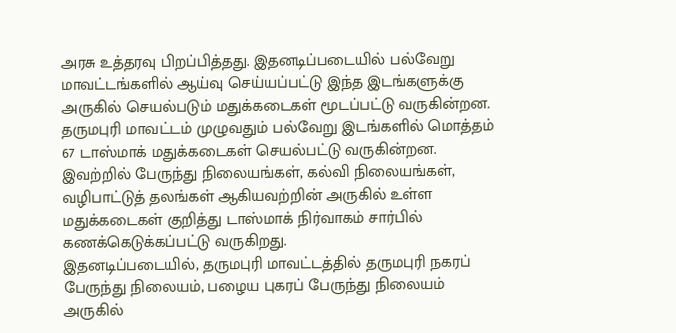அரசு உத்தரவு பிறப்பித்தது. இதனடிப்படையில் பல்வேறு மாவட்டங்களில் ஆய்வு செய்யப்பட்டு இந்த இடங்களுக்கு அருகில் செயல்படும் மதுக்கடைகள் மூடப்பட்டு வருகின்றன.
தருமபுரி மாவட்டம் முழுவதும் பல்வேறு இடங்களில் மொத்தம் 67 டாஸ்மாக் மதுக்கடைகள் செயல்பட்டு வருகின்றன. இவற்றில் பேருந்து நிலையங்கள், கல்வி நிலையங்கள், வழிபாட்டுத் தலங்கள் ஆகியவற்றின் அருகில் உள்ள மதுக்கடைகள் குறித்து டாஸ்மாக் நிர்வாகம் சார்பில் கணக்கெடுக்கப்பட்டு வருகிறது.
இதனடிப்படையில், தருமபுரி மாவட்டத்தில் தருமபுரி நகரப் பேருந்து நிலையம், பழைய புகரப் பேருந்து நிலையம் அருகில்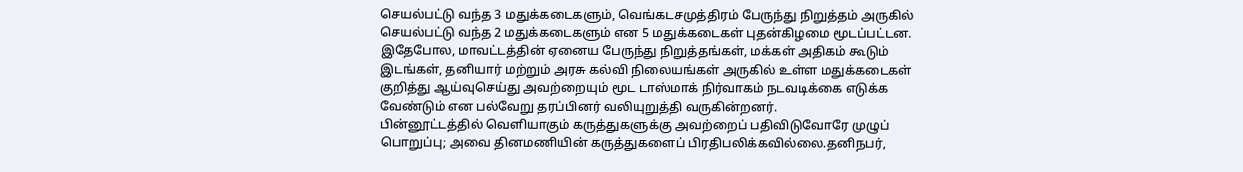செயல்பட்டு வந்த 3 மதுக்கடைகளும், வெங்கடசமுத்திரம் பேருந்து நிறுத்தம் அருகில் செயல்பட்டு வந்த 2 மதுக்கடைகளும் என 5 மதுக்கடைகள் புதன்கிழமை மூடப்பட்டன.
இதேபோல, மாவட்டத்தின் ஏனைய பேருந்து நிறுத்தங்கள், மக்கள் அதிகம் கூடும் இடங்கள், தனியார் மற்றும் அரசு கல்வி நிலையங்கள் அருகில் உள்ள மதுக்கடைகள் குறித்து ஆய்வுசெய்து அவற்றையும் மூட டாஸ்மாக் நிர்வாகம் நடவடிக்கை எடுக்க வேண்டும் என பல்வேறு தரப்பினர் வலியுறுத்தி வருகின்றனர்.
பின்னூட்டத்தில் வெளியாகும் கருத்துகளுக்கு அவற்றைப் பதிவிடுவோரே முழுப் பொறுப்பு; அவை தினமணியின் கருத்துகளைப் பிரதிபலிக்கவில்லை.தனிநபர்,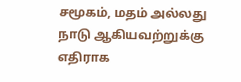சமூகம், மதம் அல்லது நாடு ஆகியவற்றுக்கு எதிராக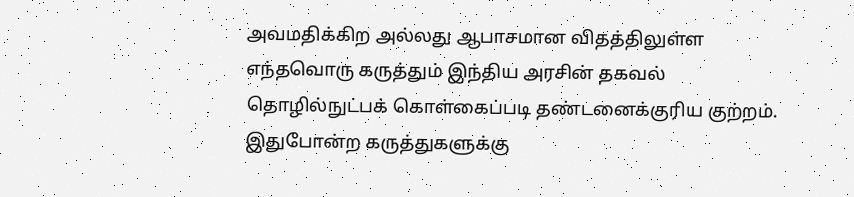அவமதிக்கிற அல்லது ஆபாசமான விதத்திலுள்ள எந்தவொரு கருத்தும் இந்திய அரசின் தகவல் தொழில்நுட்பக் கொள்கைப்படி தண்டனைக்குரிய குற்றம். இதுபோன்ற கருத்துகளுக்கு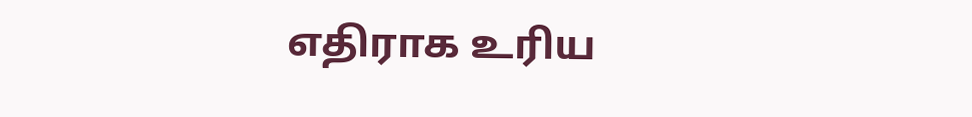எதிராக உரிய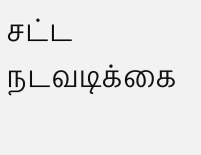சட்ட நடவடிக்கை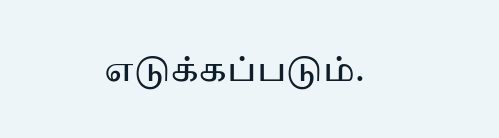எடுக்கப்படும்.